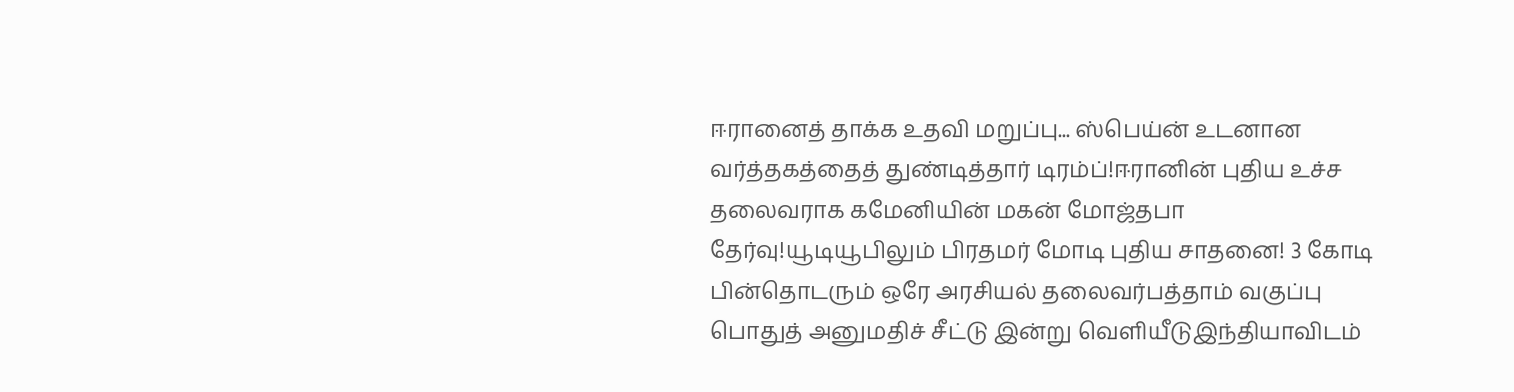ஈரானைத் தாக்க உதவி மறுப்பு... ஸ்பெய்ன் உடனான வர்த்தகத்தைத் துண்டித்தார் டிரம்ப்!ஈரானின் புதிய உச்ச தலைவராக கமேனியின் மகன் மோஜ்தபா தேர்வு!யூடியூபிலும் பிரதமர் மோடி புதிய சாதனை! 3 கோடி பின்தொடரும் ஒரே அரசியல் தலைவர்பத்தாம் வகுப்பு பொதுத் அனுமதிச் சீட்டு இன்று வெளியீடுஇந்தியாவிடம்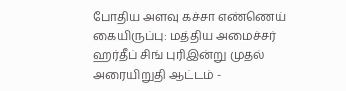போதிய அளவு கச்சா எண்ணெய் கையிருப்பு: மத்திய அமைச்சர் ஹர்தீப் சிங் புரிஇன்று முதல் அரையிறுதி ஆட்டம் -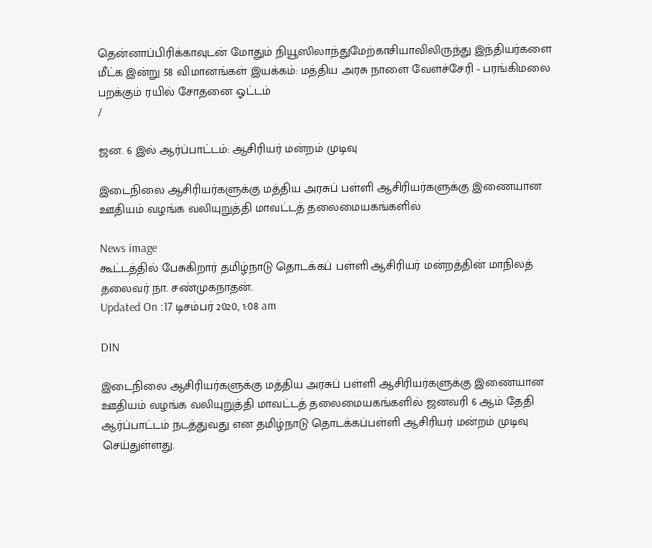தென்னாப்பிரிக்காவுடன் மோதும் நியூஸிலாந்துமேற்காசியாவிலிருந்து இந்தியர்களை மீட்க இன்று 58 விமானங்கள் இயக்கம்: மத்திய அரசு நாளை வேளச்சேரி - பரங்கிமலை பறக்கும் ரயில் சோதனை ஓட்டம்
/

ஜன. 6 இல் ஆர்ப்பாட்டம்: ஆசிரியர் மன்றம் முடிவு

இடைநிலை ஆசிரியர்களுக்கு மத்திய அரசுப் பள்ளி ஆசிரியர்களுக்கு இணையான ஊதியம் வழங்க வலியுறுத்தி மாவட்டத் தலைமையகங்களில்

News image
கூட்டத்தில் பேசுகிறார் தமிழ்நாடு தொடக்கப் பள்ளி ஆசிரியர் மன்றத்தின் மாநிலத் தலைவர் நா. சண்முகநாதன்.
Updated On :17 டிசம்பர் 2020, 1:08 am

DIN

இடைநிலை ஆசிரியர்களுக்கு மத்திய அரசுப் பள்ளி ஆசிரியர்களுக்கு இணையான ஊதியம் வழங்க வலியுறுத்தி மாவட்டத் தலைமையகங்களில் ஜனவரி 6 ஆம் தேதி ஆர்ப்பாட்டம் நடத்துவது என தமிழ்நாடு தொடக்கப்பள்ளி ஆசிரியர் மன்றம் முடிவு செய்துள்ளது.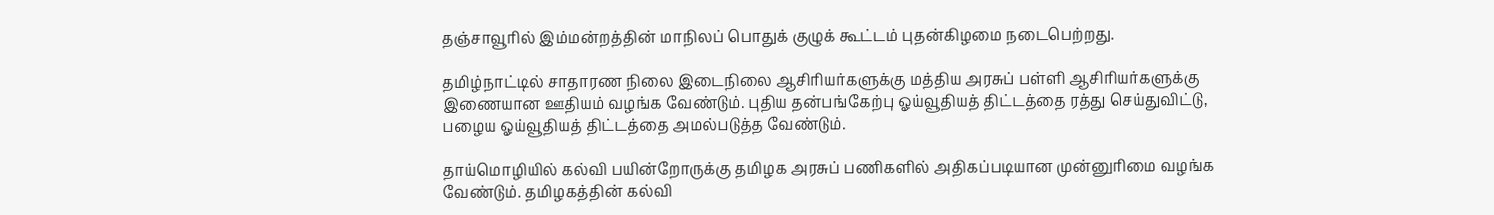தஞ்சாவூரில் இம்மன்றத்தின் மாநிலப் பொதுக் குழுக் கூட்டம் புதன்கிழமை நடைபெற்றது.

தமிழ்நாட்டில் சாதாரண நிலை இடைநிலை ஆசிரியர்களுக்கு மத்திய அரசுப் பள்ளி ஆசிரியர்களுக்கு இணையான ஊதியம் வழங்க வேண்டும். புதிய தன்பங்கேற்பு ஓய்வூதியத் திட்டத்தை ரத்து செய்துவிட்டு, பழைய ஓய்வூதியத் திட்டத்தை அமல்படுத்த வேண்டும்.

தாய்மொழியில் கல்வி பயின்றோருக்கு தமிழக அரசுப் பணிகளில் அதிகப்படியான முன்னுரிமை வழங்க வேண்டும். தமிழகத்தின் கல்வி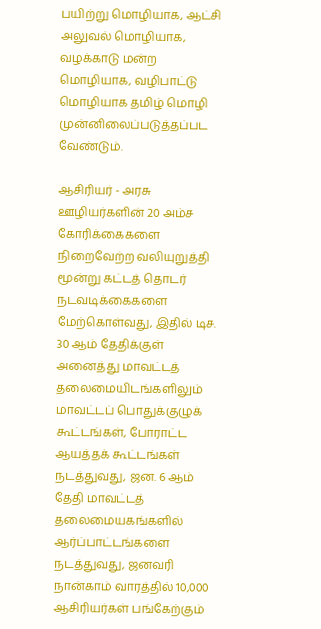பயிற்று மொழியாக, ஆட்சி அலுவல் மொழியாக, வழக்காடு மன்ற மொழியாக, வழிபாட்டு மொழியாக தமிழ் மொழி முன்னிலைப்படுத்தப்பட வேண்டும்.

ஆசிரியர் - அரசு ஊழியர்களின் 20 அம்ச கோரிக்கைகளை நிறைவேற்ற வலியுறுத்தி மூன்று கட்டத் தொடர் நடவடிக்கைகளை மேற்கொள்வது, இதில் டிச. 30 ஆம் தேதிக்குள் அனைத்து மாவட்டத் தலைமையிடங்களிலும் மாவட்டப் பொதுக்குழுக் கூட்டங்கள், போராட்ட ஆயத்தக் கூட்டங்கள் நடத்துவது, ஜன. 6 ஆம் தேதி மாவட்டத் தலைமையகங்களில் ஆர்ப்பாட்டங்களை நடத்துவது, ஜனவரி நான்காம் வாரத்தில் 10,000 ஆசிரியர்கள் பங்கேற்கும்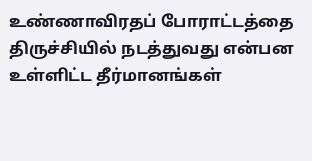உண்ணாவிரதப் போராட்டத்தை திருச்சியில் நடத்துவது என்பன உள்ளிட்ட தீர்மானங்கள்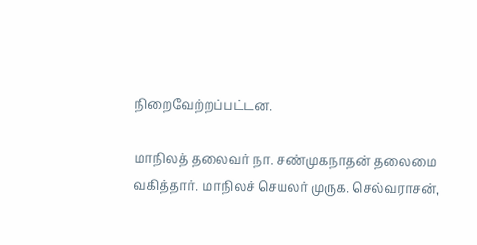நிறைவேற்றப்பட்டன.

மாநிலத் தலைவர் நா. சண்முகநாதன் தலைமை வகித்தார். மாநிலச் செயலர் முருக. செல்வராசன்,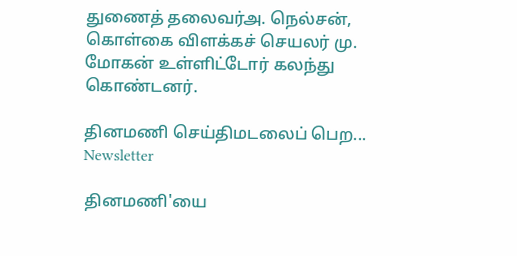துணைத் தலைவர்அ. நெல்சன், கொள்கை விளக்கச் செயலர் மு. மோகன் உள்ளிட்டோர் கலந்து கொண்டனர்.

தினமணி செய்திமடலைப் பெற... Newsletter

தினமணி'யை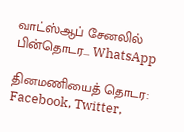வாட்ஸ்ஆப் சேனலில் பின்தொடர... WhatsApp

தினமணியைத் தொடர: Facebook, Twitter,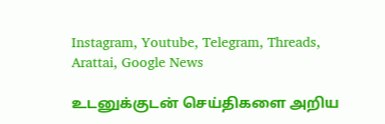Instagram, Youtube, Telegram, Threads, Arattai, Google News

உடனுக்குடன் செய்திகளை அறிய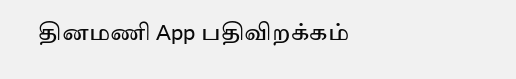தினமணி App பதிவிறக்கம்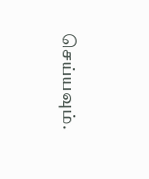செய்யவும்.